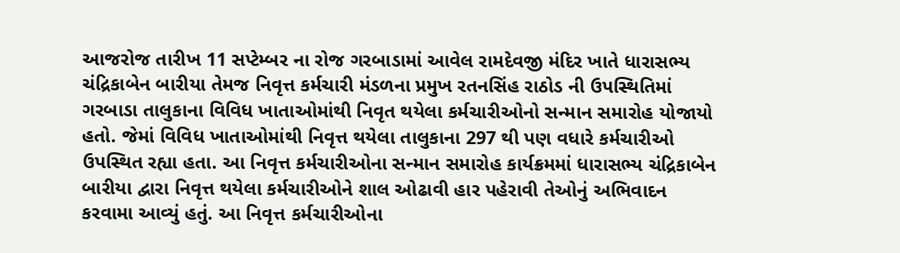આજરોજ તારીખ 11 સપ્ટેમ્બર ના રોજ ગરબાડામાં આવેલ રામદેવજી મંદિર ખાતે ધારાસભ્ય ચંદ્રિકાબેન બારીયા તેમજ નિવૃત્ત કર્મચારી મંડળના પ્રમુખ રતનસિંહ રાઠોડ ની ઉપસ્થિતિમાં ગરબાડા તાલુકાના વિવિધ ખાતાઓમાંથી નિવૃત થયેલા કર્મચારીઓનો સન્માન સમારોહ યોજાયો હતો. જેમાં વિવિધ ખાતાઓમાંથી નિવૃત્ત થયેલા તાલુકાના 297 થી પણ વધારે કર્મચારીઓ ઉપસ્થિત રહ્યા હતા. આ નિવૃત્ત કર્મચારીઓના સન્માન સમારોહ કાર્યક્રમમાં ધારાસભ્ય ચંદ્રિકાબેન બારીયા દ્વારા નિવૃત્ત થયેલા કર્મચારીઓને શાલ ઓઢાવી હાર પહેરાવી તેઓનું અભિવાદન કરવામા આવ્યું હતું. આ નિવૃત્ત કર્મચારીઓના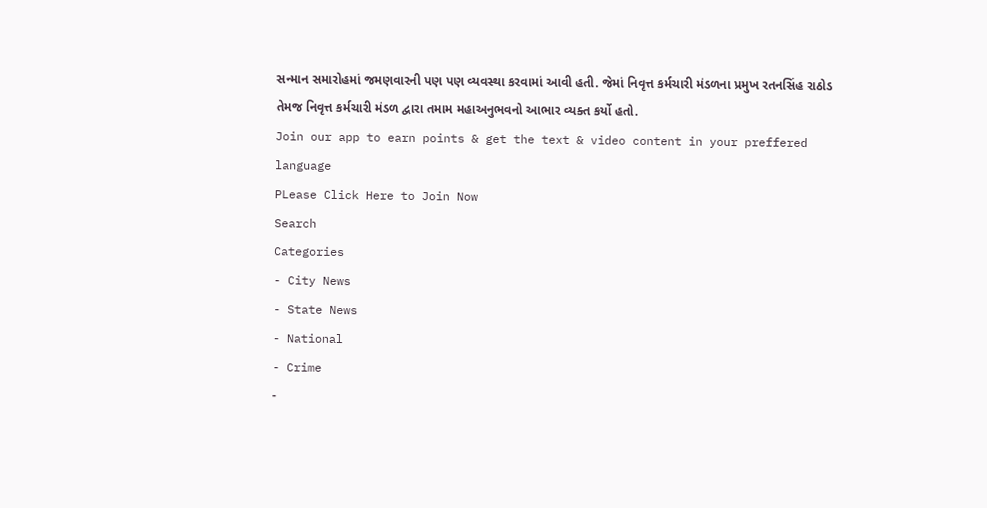સન્માન સમારોહમાં જમણવારની પણ પણ વ્યવસ્થા કરવામાં આવી હતી. જેમાં નિવૃત્ત કર્મચારી મંડળના પ્રમુખ રતનસિંહ રાઠોડ તેમજ નિવૃત્ત કર્મચારી મંડળ દ્વારા તમામ મહાઅનુભવનો આભાર વ્યક્ત કર્યો હતો.
Join our app to earn points & get the text & video content in your preffered language
PLease Click Here to Join Now
Search
Categories
- City News
- State News
- National
- Crime
-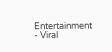Entertainment
- Viral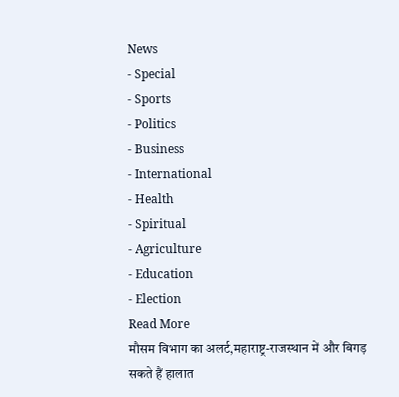News
- Special
- Sports
- Politics
- Business
- International
- Health
- Spiritual
- Agriculture
- Education
- Election
Read More
मौसम विभाग का अलर्ट,महाराष्ट्र-राजस्थान में और बिगड़ सकते हैं हालात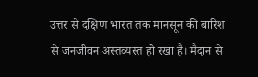उत्तर से दक्षिण भारत तक मानसून की बारिश से जनजीवन अस्तव्यस्त हो रखा है। मैदान से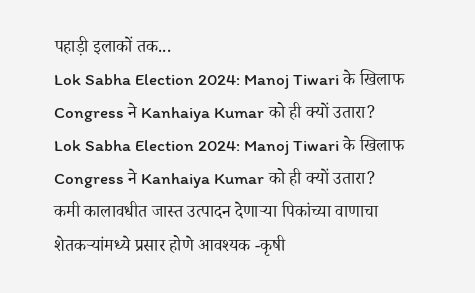पहाड़ी इलाकों तक...
Lok Sabha Election 2024: Manoj Tiwari के खिलाफ Congress ने Kanhaiya Kumar को ही क्यों उतारा?
Lok Sabha Election 2024: Manoj Tiwari के खिलाफ Congress ने Kanhaiya Kumar को ही क्यों उतारा?
कमी कालावधीत जास्त उत्पादन देणाऱ्या पिकांच्या वाणाचा शेतकऱ्यांमध्ये प्रसार होणे आवश्यक -कृषी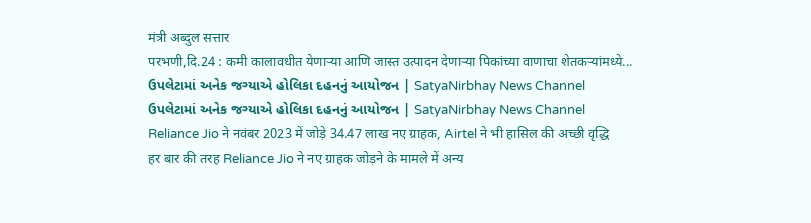मंत्री अब्दुल सत्तार
परभणी,दि.24 : कमी कालावधीत येणाऱ्या आणि जास्त उत्पादन देणाऱ्या पिकांच्या वाणाचा शेतकऱ्यांमध्ये...
ઉપલેટામાં અનેક જગ્યાએ હોલિકા દહનનું આયોજન | SatyaNirbhay News Channel
ઉપલેટામાં અનેક જગ્યાએ હોલિકા દહનનું આયોજન | SatyaNirbhay News Channel
Reliance Jio ने नवंबर 2023 में जोड़े 34.47 लाख नए ग्राहक, Airtel ने भी हासिल की अच्छी वृद्धि
हर बार की तरह Reliance Jio ने नए ग्राहक जोड़ने के मामले में अन्य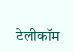टेलीकॉम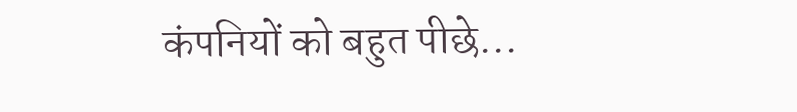कंपनियों को बहुत पीछे...